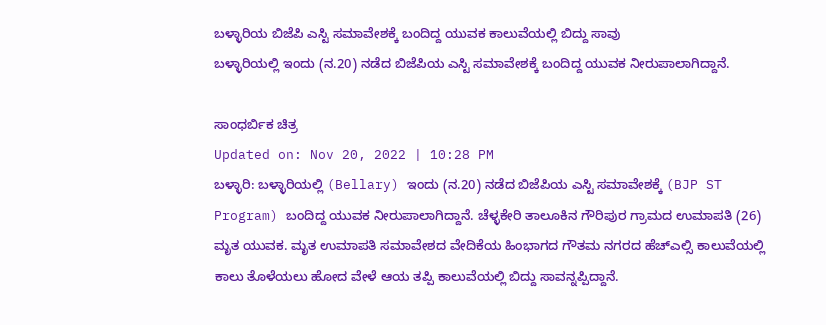ಬಳ್ಳಾರಿಯ ಬಿಜೆಪಿ ಎಸ್ಟಿ ಸಮಾವೇಶಕ್ಕೆ ಬಂದಿದ್ದ ಯುವಕ ಕಾಲುವೆಯಲ್ಲಿ ಬಿದ್ದು ಸಾವು
ಬಳ್ಳಾರಿಯಲ್ಲಿ ಇಂದು (ನ.20) ನಡೆದ ಬಿಜೆಪಿಯ ಎಸ್ಟಿ ಸಮಾವೇಶಕ್ಕೆ ಬಂದಿದ್ದ ಯುವಕ ನೀರುಪಾಲಾಗಿದ್ದಾನೆ.

ಸಾಂಧರ್ಬಿಕ ಚಿತ್ರ
Updated on: Nov 20, 2022 | 10:28 PM
ಬಳ್ಳಾರಿ: ಬಳ್ಳಾರಿಯಲ್ಲಿ (Bellary) ಇಂದು (ನ.20) ನಡೆದ ಬಿಜೆಪಿಯ ಎಸ್ಟಿ ಸಮಾವೇಶಕ್ಕೆ (BJP ST Program) ಬಂದಿದ್ದ ಯುವಕ ನೀರುಪಾಲಾಗಿದ್ದಾನೆ. ಚೆಳ್ಳಕೇರಿ ತಾಲೂಕಿನ ಗೌರಿಪುರ ಗ್ರಾಮದ ಉಮಾಪತಿ (26) ಮೃತ ಯುವಕ. ಮೃತ ಉಮಾಪತಿ ಸಮಾವೇಶದ ವೇದಿಕೆಯ ಹಿಂಭಾಗದ ಗೌತಮ ನಗರದ ಹೆಚ್ಎಲ್ಸಿ ಕಾಲುವೆಯಲ್ಲಿ ಕಾಲು ತೊಳೆಯಲು ಹೋದ ವೇಳೆ ಆಯ ತಪ್ಪಿ ಕಾಲುವೆಯಲ್ಲಿ ಬಿದ್ದು ಸಾವನ್ನಪ್ಪಿದ್ದಾನೆ.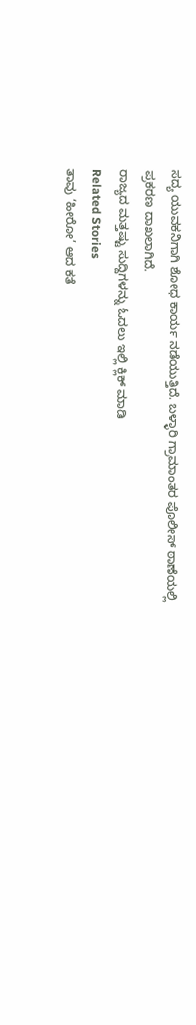ಸದ್ಯ ಯುವಕನಿಗಾಗಿ ಶೋಧ ಕಾರ್ಯ ನಡೆಯುತ್ತಿದೆ. ಬಳ್ಳಾರಿ ಗ್ರಾಮಾಂತರ ಪೊಲೀಸ್ ಠಾಣೆಯಲ್ಲಿ ಪ್ರಕರಣ ದಾಖಲಾಗಿದೆ.
ರಾಜ್ಯದ ಮತ್ತಷ್ಟು ಸುದ್ದಿಗಳನ್ನು ಓದಲು ಇಲ್ಲಿ ಕ್ಲಿಕ್ ಮಾಡಿ
Related Stories
ತಾವು ‘ಹೀರೋ’ ಆದ ಕತೆ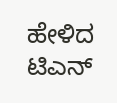ಹೇಳಿದ ಟಿಎನ್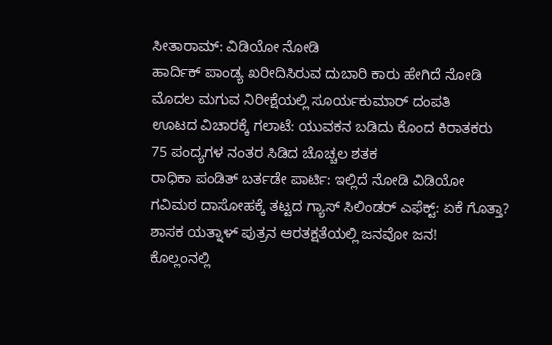ಸೀತಾರಾಮ್: ವಿಡಿಯೋ ನೋಡಿ
ಹಾರ್ದಿಕ್ ಪಾಂಡ್ಯ ಖರೀದಿಸಿರುವ ದುಬಾರಿ ಕಾರು ಹೇಗಿದೆ ನೋಡಿ
ಮೊದಲ ಮಗುವ ನಿರೀಕ್ಷೆಯಲ್ಲಿ ಸೂರ್ಯಕುಮಾರ್ ದಂಪತಿ
ಊಟದ ವಿಚಾರಕ್ಕೆ ಗಲಾಟೆ: ಯುವಕನ ಬಡಿದು ಕೊಂದ ಕಿರಾತಕರು
75 ಪಂದ್ಯಗಳ ನಂತರ ಸಿಡಿದ ಚೊಚ್ಚಲ ಶತಕ
ರಾಧಿಕಾ ಪಂಡಿತ್ ಬರ್ತಡೇ ಪಾರ್ಟಿ: ಇಲ್ಲಿದೆ ನೋಡಿ ವಿಡಿಯೋ
ಗವಿಮಠ ದಾಸೋಹಕ್ಕೆ ತಟ್ಟದ ಗ್ಯಾಸ್ ಸಿಲಿಂಡರ್ ಎಫೆಕ್ಟ್: ಏಕೆ ಗೊತ್ತಾ?
ಶಾಸಕ ಯತ್ನಾಳ್ ಪುತ್ರನ ಆರತಕ್ಷತೆಯಲ್ಲಿ ಜನವೋ ಜನ!
ಕೊಲ್ಲಂನಲ್ಲಿ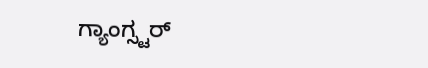ಗ್ಯಾಂಗ್ಸ್ಟರ್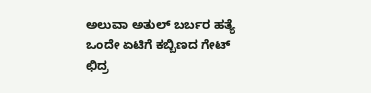ಅಲುವಾ ಅತುಲ್ ಬರ್ಬರ ಹತ್ಯೆ
ಒಂದೇ ಏಟಿಗೆ ಕಬ್ಬಿಣದ ಗೇಟ್ ಛಿದ್ರ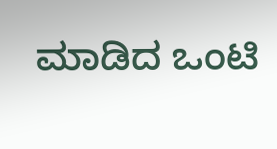ಮಾಡಿದ ಒಂಟಿ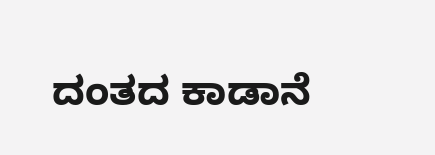ದಂತದ ಕಾಡಾನೆ